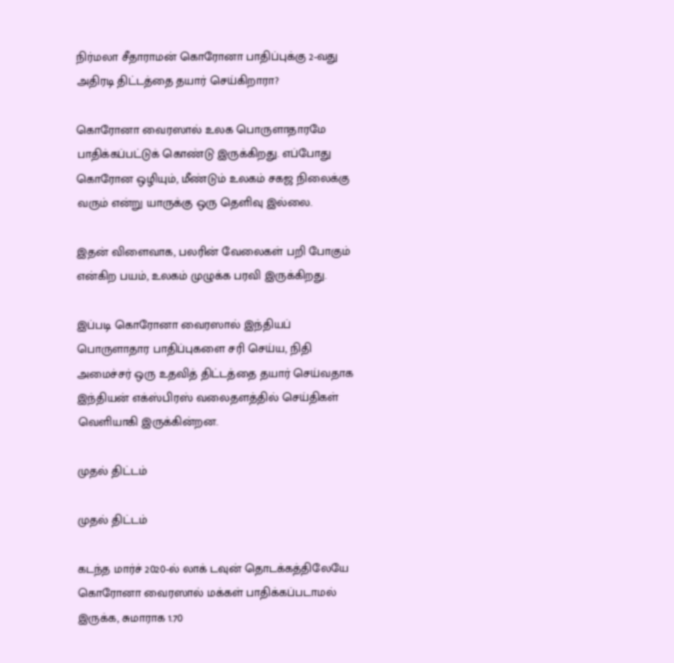நிர்மலா சீதாராமன் கொரோனா பாதிப்புக்கு 2-வது அதிரடி திட்டத்தை தயார் செய்கிறாரா?

கொரோனா வைரஸால் உலக பொருளாதாரமே பாதிக்கப்பட்டுக் கொண்டு இருக்கிறது. எப்போது கொரோன ஒழியும், மீண்டும் உலகம் சகஜ நிலைக்கு வரும் என்று யாருக்கு ஒரு தெளிவு இல்லை.

இதன் விளைவாக, பலரின் வேலைகள் பறி போகும் என்கிற பயம், உலகம் முழுக்க பரவி இருக்கிறது.

இப்படி கொரோனா வைரஸால் இந்தியப் பொருளாதார பாதிப்புகளை சரி செய்ய, நிதி அமைச்சர் ஒரு உதவித் திட்டத்தை தயார் செய்வதாக இந்தியன் எக்ஸ்பிரஸ் வலைதளத்தில் செய்திகள் வெளியாகி இருக்கின்றன.

முதல் திட்டம்

முதல் திட்டம்

கடந்த மார்ச் 2020-ல் லாக் டவுன் தொடக்கத்திலேயே கொரோனா வைரஸால் மக்கள் பாதிக்கப்படாமல் இருக்க, சுமாராக 1.70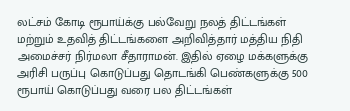லட்சம் கோடி ரூபாய்க்கு பல்வேறு நலத் திட்டங்கள் மற்றும் உதவித் திட்டங்களை அறிவித்தார் மத்திய நிதி அமைச்சர் நிர்மலா சீதாராமன். இதில் ஏழை மக்களுக்கு அரிசி பருப்பு கொடுப்பது தொடங்கி பெண்களுக்கு 500 ரூபாய் கொடுப்பது வரை பல திட்டங்கள்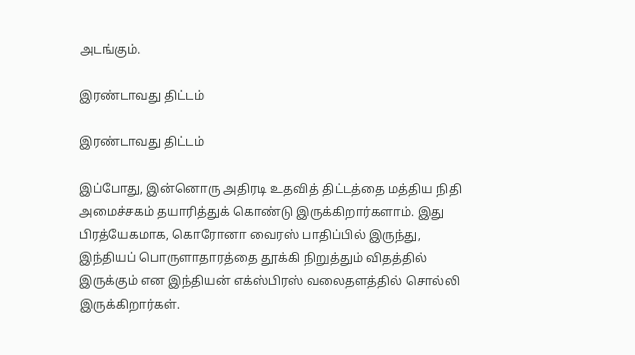அடங்கும்.

இரண்டாவது திட்டம்

இரண்டாவது திட்டம்

இப்போது, இன்னொரு அதிரடி உதவித் திட்டத்தை மத்திய நிதி அமைச்சகம் தயாரித்துக் கொண்டு இருக்கிறார்களாம். இது பிரத்யேகமாக, கொரோனா வைரஸ் பாதிப்பில் இருந்து, இந்தியப் பொருளாதாரத்தை தூக்கி நிறுத்தும் விதத்தில் இருக்கும் என இந்தியன் எக்ஸ்பிரஸ் வலைதளத்தில் சொல்லி இருக்கிறார்கள்.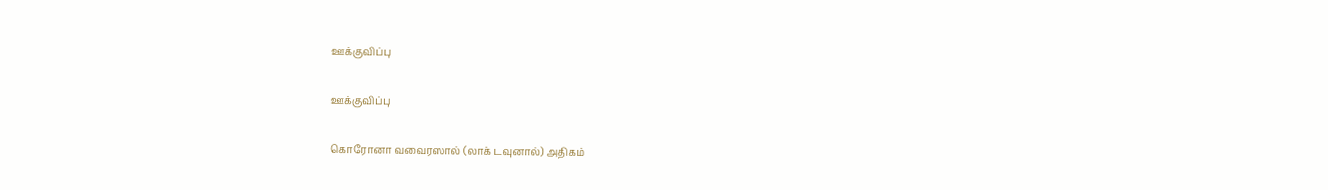ஊக்குவிப்பு

ஊக்குவிப்பு

கொரோனா வவைரஸால் (லாக் டவுனால்) அதிகம்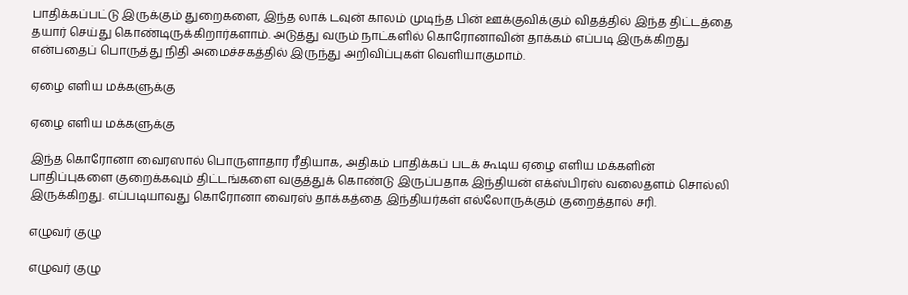பாதிக்கப்பட்டு இருக்கும் துறைகளை, இந்த லாக் டவுன் காலம் முடிந்த பின் ஊக்குவிக்கும் விதத்தில் இந்த திட்டத்தை தயார் செய்து கொண்டிருக்கிறார்களாம். அடுத்து வரும் நாட்களில் கொரோனாவின் தாக்கம் எப்படி இருக்கிறது என்பதைப் பொருத்து நிதி அமைச்சகத்தில் இருந்து அறிவிப்புகள் வெளியாகுமாம்.

ஏழை எளிய மக்களுக்கு

ஏழை எளிய மக்களுக்கு

இந்த கொரோனா வைரஸால் பொருளாதார ரீதியாக, அதிகம் பாதிக்கப் படக் கூடிய ஏழை எளிய மக்களின் பாதிப்புகளை குறைக்கவும் திட்டங்களை வகுத்துக் கொண்டு இருப்பதாக இந்தியன் எக்ஸ்பிரஸ் வலைதளம் சொல்லி இருக்கிறது. எப்படியாவது கொரோனா வைரஸ் தாக்கத்தை இந்தியர்கள் எல்லோருக்கும் குறைத்தால் சரி.

எழுவர் குழு

எழுவர் குழு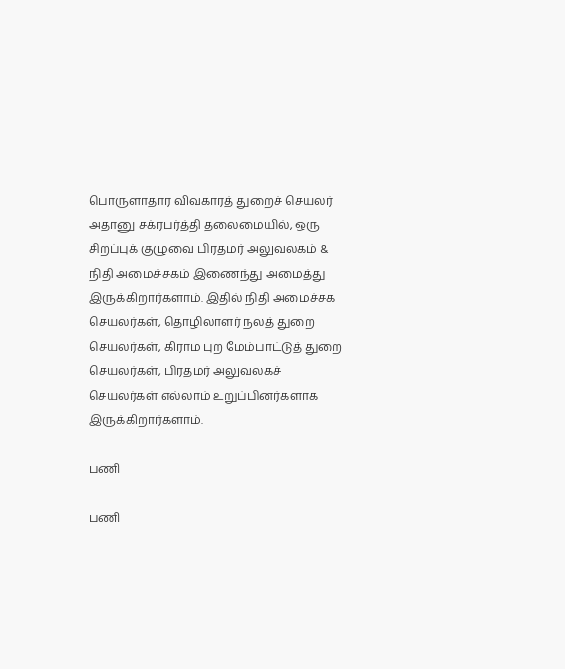பொருளாதார விவகாரத் துறைச் செயலர் அதானு சக்ரபர்த்தி தலைமையில், ஒரு சிறப்புக் குழுவை பிரதமர் அலுவலகம் & நிதி அமைச்சகம் இணைந்து அமைத்து இருக்கிறார்களாம். இதில் நிதி அமைச்சக செயலர்கள், தொழிலாளர் நலத் துறை செயலர்கள், கிராம புற மேம்பாட்டுத் துறை செயலர்கள், பிரதமர் அலுவலகச் செயலர்கள் எல்லாம் உறுப்பினர்களாக இருக்கிறார்களாம்.

பணி

பணி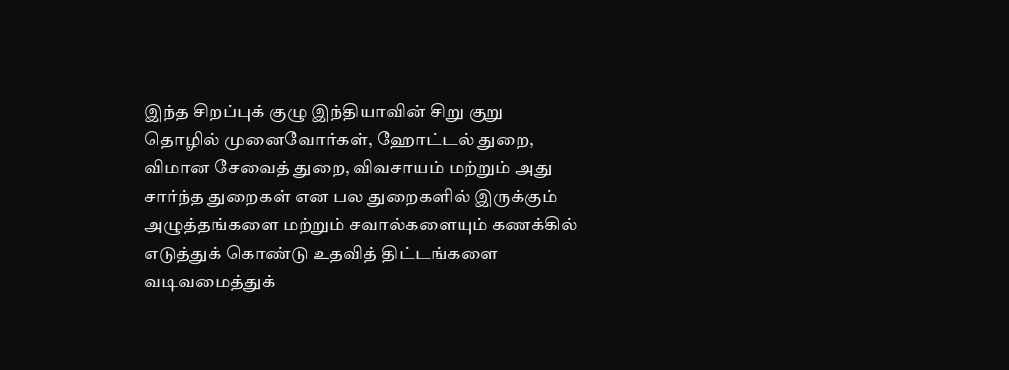இந்த சிறப்புக் குழு இந்தியாவின் சிறு குறு தொழில் முனைவோர்கள், ஹோட்டல் துறை, விமான சேவைத் துறை, விவசாயம் மற்றும் அது சார்ந்த துறைகள் என பல துறைகளில் இருக்கும் அழுத்தங்களை மற்றும் சவால்களையும் கணக்கில் எடுத்துக் கொண்டு உதவித் திட்டங்களை வடிவமைத்துக்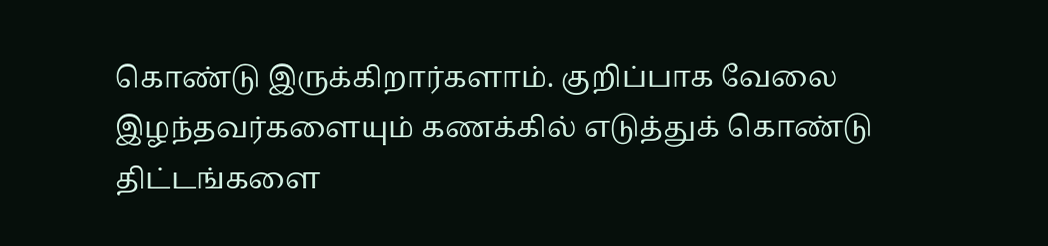கொண்டு இருக்கிறார்களாம். குறிப்பாக வேலை இழந்தவர்களையும் கணக்கில் எடுத்துக் கொண்டு திட்டங்களை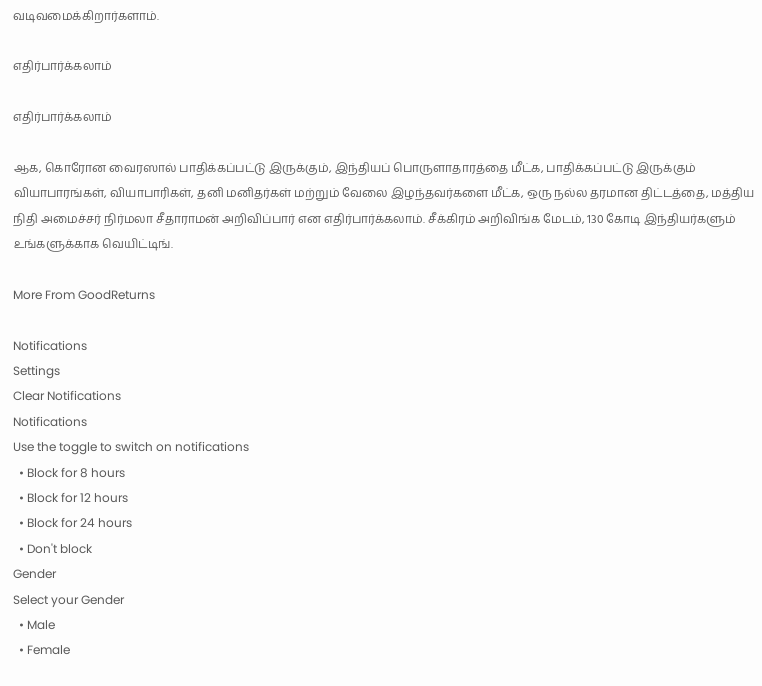வடிவமைக்கிறார்களாம்.

எதிர்பார்க்கலாம்

எதிர்பார்க்கலாம்

ஆக, கொரோன வைரஸால் பாதிக்கப்பட்டு இருக்கும், இந்தியப் பொருளாதாரத்தை மீட்க, பாதிக்கப்பட்டு இருக்கும் வியாபாரங்கள், வியாபாரிகள், தனி மனிதர்கள் மற்றும் வேலை இழந்தவர்களை மீட்க, ஒரு நல்ல தரமான திட்டத்தை, மத்திய நிதி அமைச்சர் நிர்மலா சீதாராமன் அறிவிப்பார் என எதிர்பார்க்கலாம். சீக்கிரம் அறிவிங்க மேடம், 130 கோடி இந்தியர்களும் உங்களுக்காக வெயிட்டிங்.

More From GoodReturns

Notifications
Settings
Clear Notifications
Notifications
Use the toggle to switch on notifications
  • Block for 8 hours
  • Block for 12 hours
  • Block for 24 hours
  • Don't block
Gender
Select your Gender
  • Male
  • Female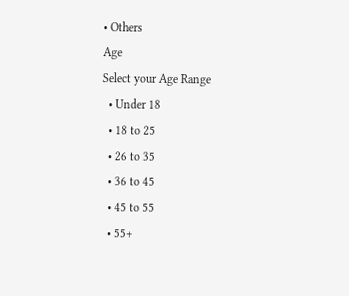• Others
Age
Select your Age Range
  • Under 18
  • 18 to 25
  • 26 to 35
  • 36 to 45
  • 45 to 55
  • 55+